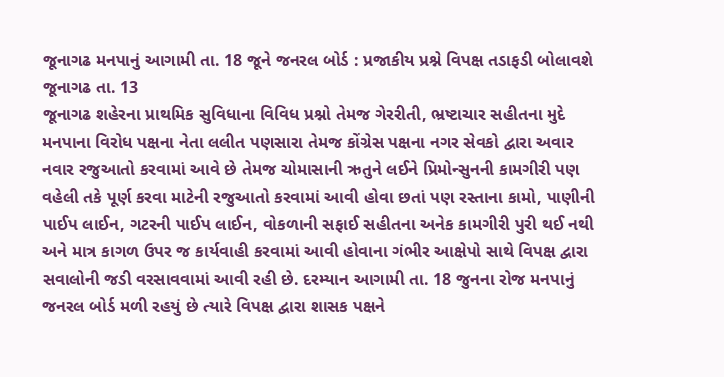જૂનાગઢ મનપાનું આગામી તા. 18 જૂને જનરલ બોર્ડ : પ્રજાકીય પ્રશ્ને વિપક્ષ તડાફડી બોલાવશે
જૂનાગઢ તા. 13
જૂનાગઢ શહેરના પ્રાથમિક સુવિધાના વિવિધ પ્રશ્નો તેમજ ગેરરીતી, ભ્રષ્ટાચાર સહીતના મુદે મનપાના વિરોધ પક્ષના નેતા લલીત પણસારા તેમજ કોંગ્રેસ પક્ષના નગર સેવકો દ્વારા અવાર નવાર રજુઆતો કરવામાં આવે છે તેમજ ચોમાસાની ઋતુને લઈને પ્રિમોન્સુનની કામગીરી પણ વહેલી તકે પૂર્ણ કરવા માટેની રજુઆતો કરવામાં આવી હોવા છતાં પણ રસ્તાના કામો, પાણીની પાઈપ લાઈન, ગટરની પાઈપ લાઈન, વોકળાની સફાઈ સહીતના અનેક કામગીરી પુરી થઈ નથી અને માત્ર કાગળ ઉપર જ કાર્યવાહી કરવામાં આવી હોવાના ગંભીર આક્ષેપો સાથે વિપક્ષ દ્વારા સવાલોની જડી વરસાવવામાં આવી રહી છે. દરમ્યાન આગામી તા. 18 જુનના રોજ મનપાનું જનરલ બોર્ડ મળી રહયું છે ત્યારે વિપક્ષ દ્વારા શાસક પક્ષને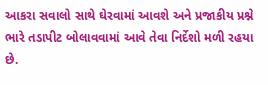આકરા સવાલો સાથે ઘેરવામાં આવશે અને પ્રજાકીય પ્રશ્ને ભારે તડાપીટ બોલાવવામાં આવે તેવા નિર્દેશો મળી રહયા છે.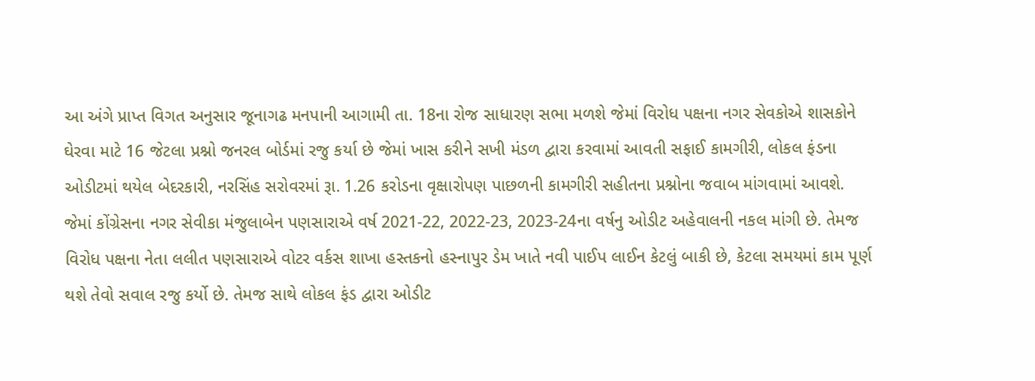આ અંગે પ્રાપ્ત વિગત અનુસાર જૂનાગઢ મનપાની આગામી તા. 18ના રોજ સાધારણ સભા મળશે જેમાં વિરોધ પક્ષના નગર સેવકોએ શાસકોને ઘેરવા માટે 16 જેટલા પ્રશ્નો જનરલ બોર્ડમાં રજુ કર્યા છે જેમાં ખાસ કરીને સખી મંડળ દ્વારા કરવામાં આવતી સફાઈ કામગીરી, લોકલ ફંડના ઓડીટમાં થયેલ બેદરકારી, નરસિંહ સરોવરમાં રૂા. 1.26 કરોડના વૃક્ષારોપણ પાછળની કામગીરી સહીતના પ્રશ્નોના જવાબ માંગવામાં આવશે. જેમાં કોંગ્રેસના નગર સેવીકા મંજુલાબેન પણસારાએ વર્ષ 2021-22, 2022-23, 2023-24ના વર્ષનુ ઓડીટ અહેવાલની નકલ માંગી છે. તેમજ વિરોધ પક્ષના નેતા લલીત પણસારાએ વોટર વર્કસ શાખા હસ્તકનો હસ્નાપુર ડેમ ખાતે નવી પાઈપ લાઈન કેટલું બાકી છે, કેટલા સમયમાં કામ પૂર્ણ થશે તેવો સવાલ રજુ કર્યો છે. તેમજ સાથે લોકલ ફંડ દ્વારા ઓડીટ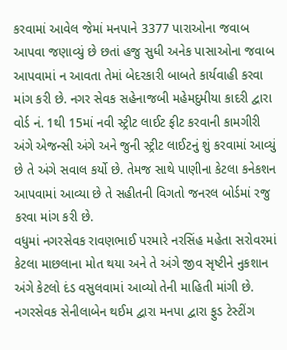કરવામાં આવેલ જેમાં મનપાને 3377 પારાઓના જવાબ આપવા જણાવ્યું છે છતાં હજુ સુધી અનેક પાસાઓના જવાબ આપવામાં ન આવતા તેમાં બેદરકારી બાબતે કાર્યવાહી કરવા માંગ કરી છે. નગર સેવક સહેનાજબી મહેમદુમીયા કાદરી દ્વારા વોર્ડ નં. 1થી 15માં નવી સ્ટ્રીટ લાઈટ ફીટ કરવાની કામગીરી અંગે એજન્સી અંગે અને જુની સ્ટ્રીટ લાઈટનું શું કરવામાં આવ્યું છે તે અંગે સવાલ કર્યો છે. તેમજ સાથે પાણીના કેટલા કનેકશન આપવામાં આવ્યા છે તે સહીતની વિગતો જનરલ બોર્ડમાં રજુ કરવા માંગ કરી છે.
વધુમાં નગરસેવક રાવણભાઈ પરમારે નરસિંહ મહેતા સરોવરમાં કેટલા માછલાના મોત થયા અને તે અંગે જીવ સૃષ્ટીને નુકશાન અંગે કેટલો દંડ વસુલવામાં આવ્યો તેની માહિતી માંગી છે. નગરસેવક સેનીલાબેન થઈમ દ્વારા મનપા દ્વારા ફુડ ટેસ્ટીંગ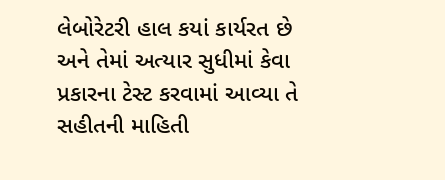લેબોરેટરી હાલ કયાં કાર્યરત છે અને તેમાં અત્યાર સુધીમાં કેવા પ્રકારના ટેસ્ટ કરવામાં આવ્યા તે સહીતની માહિતી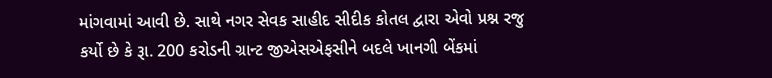માંગવામાં આવી છે. સાથે નગર સેવક સાહીદ સીદીક કોતલ દ્વારા એવો પ્રશ્ન રજુ કર્યો છે કે રૂા. 200 કરોડની ગ્રાન્ટ જીએસએફસીને બદલે ખાનગી બેંકમાં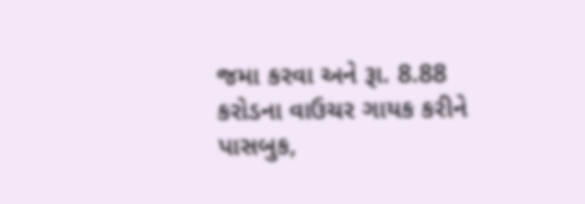જમા કરવા અને રૂા. 8.88 કરોડના વાઉચર ગાયક કરીને પાસબુક,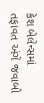કેશ બેલેન્સમાં તફાવત અંગે જવાબો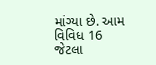માંગ્યા છે. આમ વિવિધ 16 જેટલા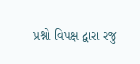પ્રશ્નો વિપક્ષ દ્વારા રજુ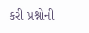કરી પ્રશ્નોની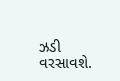ઝડી વરસાવશે.